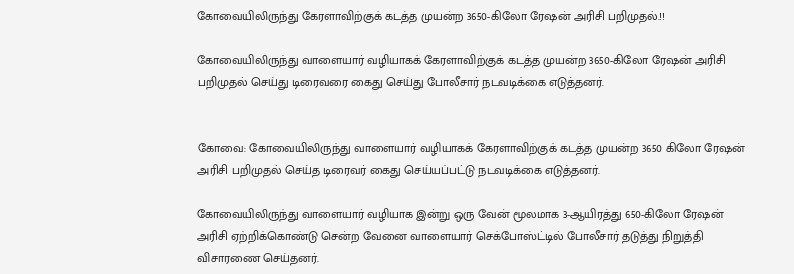கோவையிலிருந்து கேரளாவிற்குக் கடத்த முயன்ற 3650-கிலோ ரேஷன் அரிசி பறிமுதல்.!!

கோவையிலிருந்து வாளையார் வழியாகக் கேரளாவிற்குக் கடத்த முயன்ற 3650-கிலோ ரேஷன் அரிசி பறிமுதல் செய்து டிரைவரை கைது செய்து போலீசார் நடவடிக்கை எடுத்தனர்.


கோவை: கோவையிலிருந்து வாளையார் வழியாகக் கேரளாவிற்குக் கடத்த முயன்ற 3650 கிலோ ரேஷன் அரிசி பறிமுதல் செய்த டிரைவர் கைது செய்யப்பட்டு நடவடிக்கை எடுத்தனர்.

கோவையிலிருந்து வாளையார் வழியாக இன்று ஒரு வேன் மூலமாக 3-ஆயிரத்து 650-கிலோ ரேஷன் அரிசி ஏற்றிக்கொண்டு சென்ற வேனை வாளையார் செக்போஸ்ட்டில் போலீசார் தடுத்து நிறுத்தி விசாரணை செய்தனர்.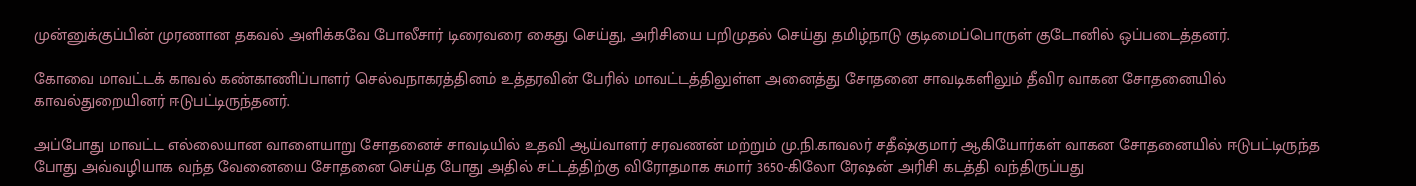முன்னுக்குப்பின் முரணான தகவல் அளிக்கவே போலீசார் டிரைவரை கைது செய்து, அரிசியை பறிமுதல் செய்து தமிழ்நாடு குடிமைப்பொருள் குடோனில் ஒப்படைத்தனர்.

கோவை மாவட்டக் காவல் கண்காணிப்பாளர் செல்வநாகரத்தினம் உத்தரவின் பேரில் மாவட்டத்திலுள்ள அனைத்து சோதனை சாவடிகளிலும் தீவிர வாகன சோதனையில் காவல்துறையினர் ஈடுபட்டிருந்தனர்.

அப்போது மாவட்ட எல்லையான வாளையாறு சோதனைச் சாவடியில் உதவி ஆய்வாளர் சரவணன் மற்றும் மு.நி.காவலர் சதீஷ்குமார் ஆகியோர்கள் வாகன சோதனையில் ஈடுபட்டிருந்த போது அவ்வழியாக வந்த வேனையை சோதனை செய்த போது அதில் சட்டத்திற்கு விரோதமாக சுமார் 3650-கிலோ ரேஷன் அரிசி கடத்தி வந்திருப்பது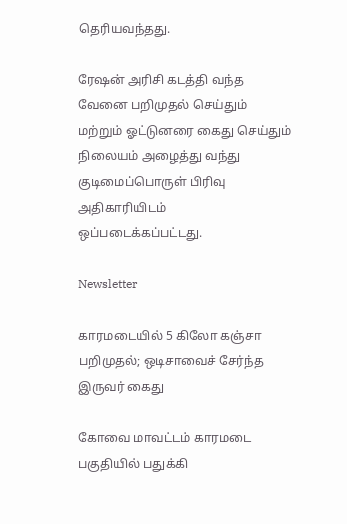தெரியவந்தது.

ரேஷன் அரிசி கடத்தி வந்த வேனை பறிமுதல் செய்தும் மற்றும் ஓட்டுனரை கைது செய்தும் நிலையம் அழைத்து வந்து குடிமைப்பொருள் பிரிவு அதிகாரியிடம் ஒப்படைக்கப்பட்டது.

Newsletter

காரமடையில் 5 கிலோ கஞ்சா பறிமுதல்; ஒடிசாவைச் சேர்ந்த இருவர் கைது

கோவை மாவட்டம் காரமடை பகுதியில் பதுக்கி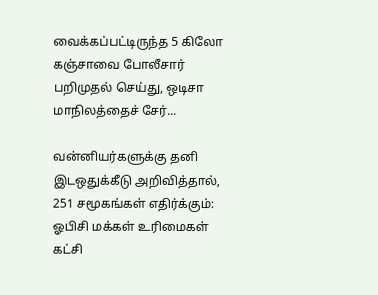வைக்கப்பட்டிருந்த 5 கிலோ கஞ்சாவை போலீசார் பறிமுதல் செய்து, ஒடிசா மாநிலத்தைச் சேர்...

வன்னியர்களுக்கு தனி இடஒதுக்கீடு அறிவித்தால், 251 சமூகங்கள் எதிர்க்கும்: ஓபிசி மக்கள் உரிமைகள் கட்சி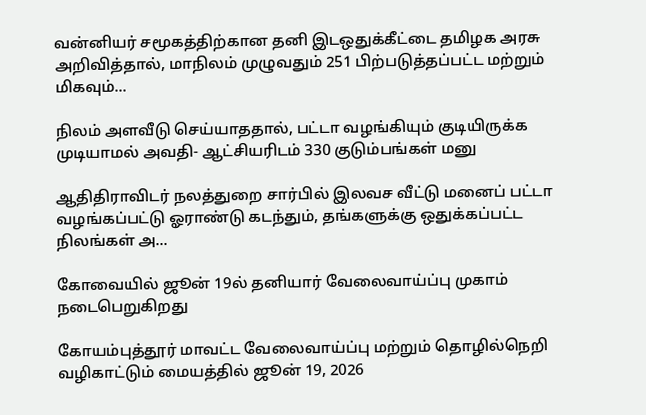வன்னியர் சமூகத்திற்கான தனி இடஒதுக்கீட்டை தமிழக அரசு அறிவித்தால், மாநிலம் முழுவதும் 251 பிற்படுத்தப்பட்ட மற்றும் மிகவும்...

நிலம் அளவீடு செய்யாததால், பட்டா வழங்கியும் குடியிருக்க முடியாமல் அவதி- ஆட்சியரிடம் 330 குடும்பங்கள் மனு

ஆதிதிராவிடர் நலத்துறை சார்பில் இலவச வீட்டு மனைப் பட்டா வழங்கப்பட்டு ஓராண்டு கடந்தும், தங்களுக்கு ஒதுக்கப்பட்ட நிலங்கள் அ...

கோவையில் ஜூன் 19ல் தனியார் வேலைவாய்ப்பு முகாம் நடைபெறுகிறது

கோயம்புத்தூர் மாவட்ட வேலைவாய்ப்பு மற்றும் தொழில்நெறி வழிகாட்டும் மையத்தில் ஜூன் 19, 2026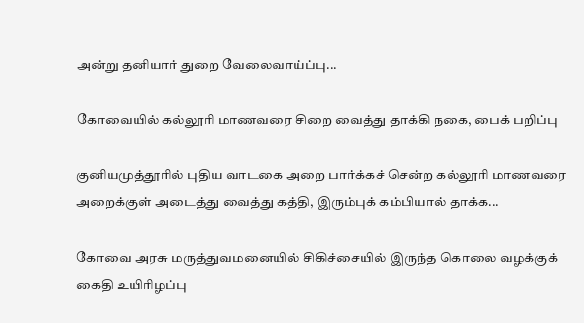அன்று தனியார் துறை வேலைவாய்ப்பு...

கோவையில் கல்லூரி மாணவரை சிறை வைத்து தாக்கி நகை, பைக் பறிப்பு

குனியமுத்தூரில் புதிய வாடகை அறை பார்க்கச் சென்ற கல்லூரி மாணவரை அறைக்குள் அடைத்து வைத்து கத்தி, இரும்புக் கம்பியால் தாக்க...

கோவை அரசு மருத்துவமனையில் சிகிச்சையில் இருந்த கொலை வழக்குக் கைதி உயிரிழப்பு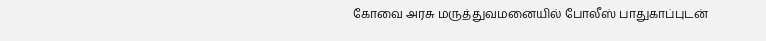கோவை அரசு மருத்துவமனையில் போலீஸ் பாதுகாப்புடன்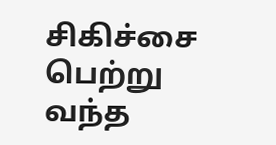சிகிச்சை பெற்று வந்த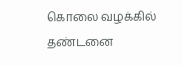கொலை வழக்கில் தண்டனை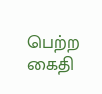பெற்ற கைதி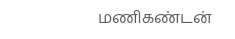மணிகண்டன்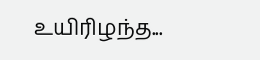உயிரிழந்த...